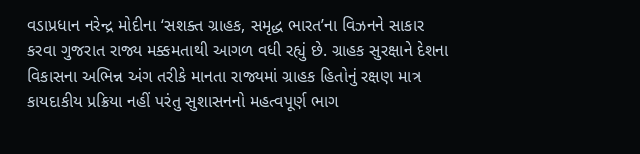વડાપ્રધાન નરેન્દ્ર મોદીના ‘સશક્ત ગ્રાહક, સમૃદ્ધ ભારત’ના વિઝનને સાકાર કરવા ગુજરાત રાજ્ય મક્કમતાથી આગળ વધી રહ્યું છે. ગ્રાહક સુરક્ષાને દેશના વિકાસના અભિન્ન અંગ તરીકે માનતા રાજ્યમાં ગ્રાહક હિતોનું રક્ષણ માત્ર કાયદાકીય પ્રક્રિયા નહીં પરંતુ સુશાસનનો મહત્વપૂર્ણ ભાગ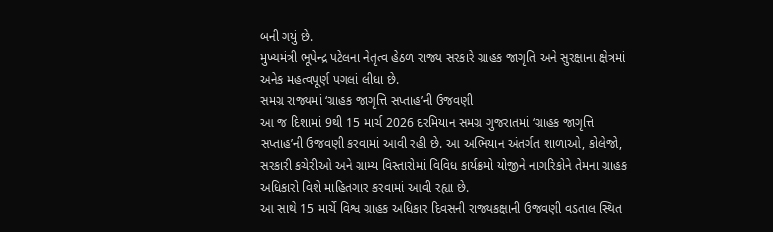બની ગયું છે.
મુખ્યમંત્રી ભૂપેન્દ્ર પટેલના નેતૃત્વ હેઠળ રાજ્ય સરકારે ગ્રાહક જાગૃતિ અને સુરક્ષાના ક્ષેત્રમાં અનેક મહત્વપૂર્ણ પગલાં લીધા છે.
સમગ્ર રાજ્યમાં ‘ગ્રાહક જાગૃત્તિ સપ્તાહ’ની ઉજવણી
આ જ દિશામાં 9થી 15 માર્ચ 2026 દરમિયાન સમગ્ર ગુજરાતમાં ‘ગ્રાહક જાગૃત્તિ સપ્તાહ’ની ઉજવણી કરવામાં આવી રહી છે. આ અભિયાન અંતર્ગત શાળાઓ, કોલેજો, સરકારી કચેરીઓ અને ગ્રામ્ય વિસ્તારોમાં વિવિધ કાર્યક્રમો યોજીને નાગરિકોને તેમના ગ્રાહક અધિકારો વિશે માહિતગાર કરવામાં આવી રહ્યા છે.
આ સાથે 15 માર્ચે વિશ્વ ગ્રાહક અધિકાર દિવસની રાજ્યકક્ષાની ઉજવણી વડતાલ સ્થિત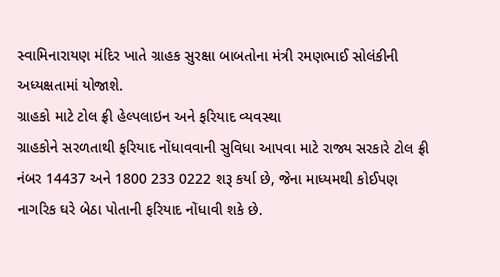સ્વામિનારાયણ મંદિર ખાતે ગ્રાહક સુરક્ષા બાબતોના મંત્રી રમણભાઈ સોલંકીની અધ્યક્ષતામાં યોજાશે.
ગ્રાહકો માટે ટોલ ફ્રી હેલ્પલાઇન અને ફરિયાદ વ્યવસ્થા
ગ્રાહકોને સરળતાથી ફરિયાદ નોંધાવવાની સુવિધા આપવા માટે રાજ્ય સરકારે ટોલ ફ્રી નંબર 14437 અને 1800 233 0222 શરૂ કર્યા છે, જેના માધ્યમથી કોઈપણ નાગરિક ઘરે બેઠા પોતાની ફરિયાદ નોંધાવી શકે છે.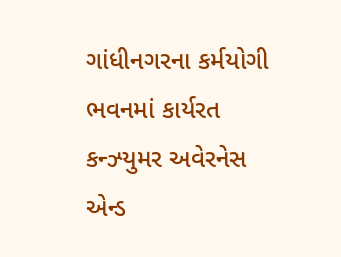ગાંધીનગરના કર્મયોગી ભવનમાં કાર્યરત કન્ઝ્યુમર અવેરનેસ એન્ડ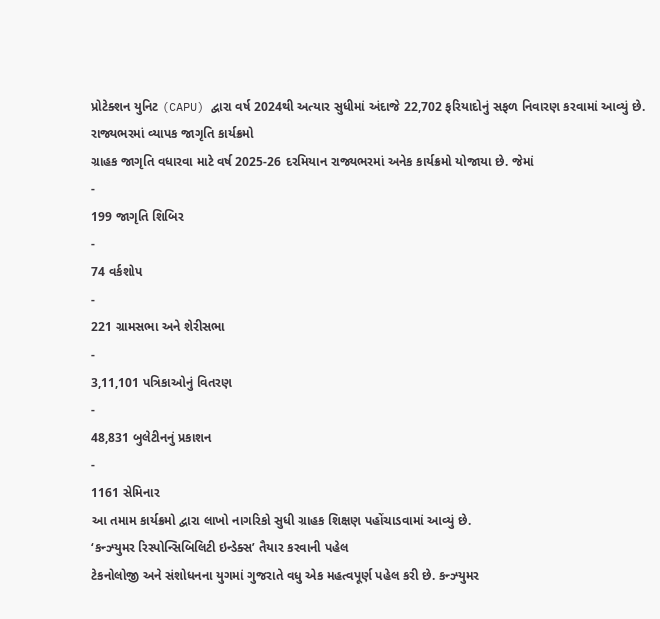પ્રોટેક્શન યુનિટ (CAPU) દ્વારા વર્ષ 2024થી અત્યાર સુધીમાં અંદાજે 22,702 ફરિયાદોનું સફળ નિવારણ કરવામાં આવ્યું છે.
રાજ્યભરમાં વ્યાપક જાગૃતિ કાર્યક્રમો
ગ્રાહક જાગૃતિ વધારવા માટે વર્ષ 2025-26 દરમિયાન રાજ્યભરમાં અનેક કાર્યક્રમો યોજાયા છે. જેમાં
-
199 જાગૃતિ શિબિર
-
74 વર્કશોપ
-
221 ગ્રામસભા અને શેરીસભા
-
3,11,101 પત્રિકાઓનું વિતરણ
-
48,831 બુલેટીનનું પ્રકાશન
-
1161 સેમિનાર
આ તમામ કાર્યક્રમો દ્વારા લાખો નાગરિકો સુધી ગ્રાહક શિક્ષણ પહોંચાડવામાં આવ્યું છે.
‘કન્ઝ્યુમર રિસ્પોન્સિબિલિટી ઇન્ડેક્સ’ તૈયાર કરવાની પહેલ
ટેકનોલોજી અને સંશોધનના યુગમાં ગુજરાતે વધુ એક મહત્વપૂર્ણ પહેલ કરી છે. કન્ઝ્યુમર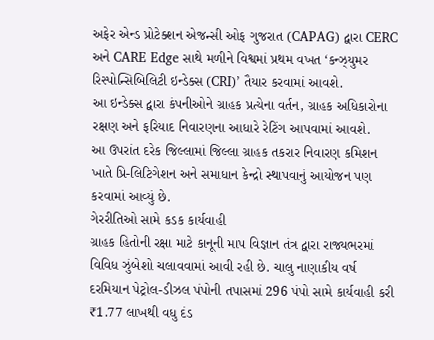અફેર એન્ડ પ્રોટેક્શન એજન્સી ઓફ ગુજરાત (CAPAG) દ્વારા CERC અને CARE Edge સાથે મળીને વિશ્વમાં પ્રથમ વખત ‘કન્ઝ્યુમર રિસ્પોન્સિબિલિટી ઇન્ડેક્સ (CRI)’ તૈયાર કરવામાં આવશે.
આ ઇન્ડેક્સ દ્વારા કંપનીઓને ગ્રાહક પ્રત્યેના વર્તન, ગ્રાહક અધિકારોના રક્ષણ અને ફરિયાદ નિવારણના આધારે રેટિંગ આપવામાં આવશે.
આ ઉપરાંત દરેક જિલ્લામાં જિલ્લા ગ્રાહક તકરાર નિવારણ કમિશન ખાતે પ્રિ-લિટિગેશન અને સમાધાન કેન્દ્રો સ્થાપવાનું આયોજન પણ કરવામાં આવ્યું છે.
ગેરરીતિઓ સામે કડક કાર્યવાહી
ગ્રાહક હિતોની રક્ષા માટે કાનૂની માપ વિજ્ઞાન તંત્ર દ્વારા રાજ્યભરમાં વિવિધ ઝુંબેશો ચલાવવામાં આવી રહી છે. ચાલુ નાણાકીય વર્ષ દરમિયાન પેટ્રોલ-ડીઝલ પંપોની તપાસમાં 296 પંપો સામે કાર્યવાહી કરી ₹1.77 લાખથી વધુ દંડ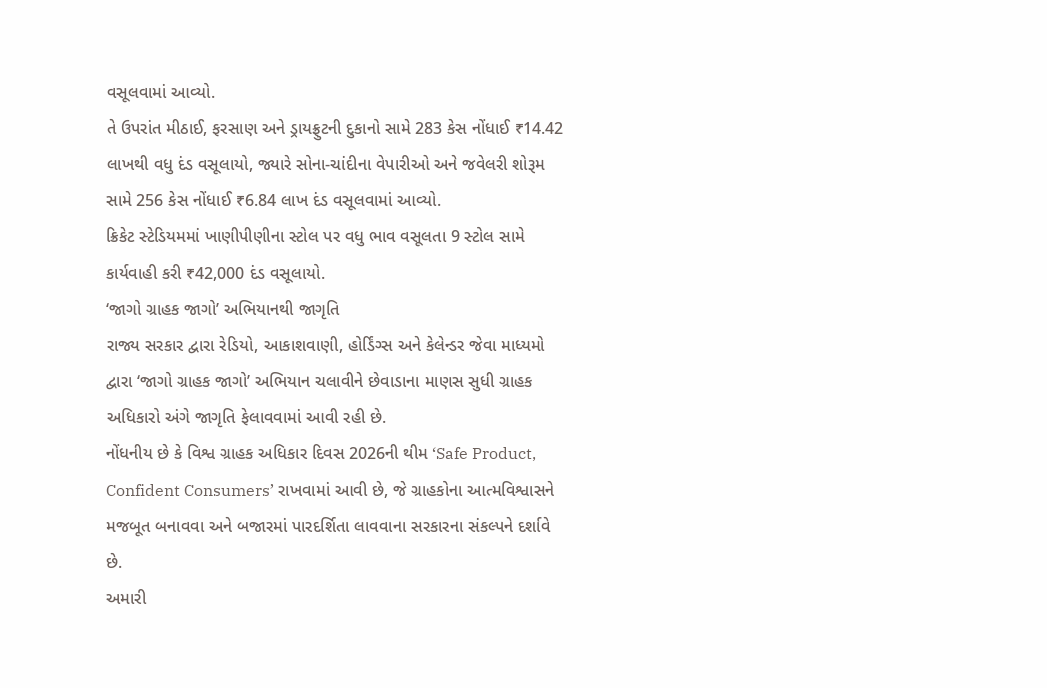વસૂલવામાં આવ્યો.
તે ઉપરાંત મીઠાઈ, ફરસાણ અને ડ્રાયફ્રુટની દુકાનો સામે 283 કેસ નોંધાઈ ₹14.42 લાખથી વધુ દંડ વસૂલાયો, જ્યારે સોના-ચાંદીના વેપારીઓ અને જવેલરી શોરૂમ સામે 256 કેસ નોંધાઈ ₹6.84 લાખ દંડ વસૂલવામાં આવ્યો.
ક્રિકેટ સ્ટેડિયમમાં ખાણીપીણીના સ્ટોલ પર વધુ ભાવ વસૂલતા 9 સ્ટોલ સામે કાર્યવાહી કરી ₹42,000 દંડ વસૂલાયો.
‘જાગો ગ્રાહક જાગો’ અભિયાનથી જાગૃતિ
રાજ્ય સરકાર દ્વારા રેડિયો, આકાશવાણી, હોર્ડિંગ્સ અને કેલેન્ડર જેવા માધ્યમો દ્વારા ‘જાગો ગ્રાહક જાગો’ અભિયાન ચલાવીને છેવાડાના માણસ સુધી ગ્રાહક અધિકારો અંગે જાગૃતિ ફેલાવવામાં આવી રહી છે.
નોંધનીય છે કે વિશ્વ ગ્રાહક અધિકાર દિવસ 2026ની થીમ ‘Safe Product, Confident Consumers’ રાખવામાં આવી છે, જે ગ્રાહકોના આત્મવિશ્વાસને મજબૂત બનાવવા અને બજારમાં પારદર્શિતા લાવવાના સરકારના સંકલ્પને દર્શાવે છે.
અમારી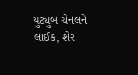યુટ્યુબ ચેનલને લાઈક, શેર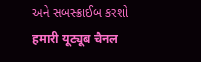અને સબસ્ક્રાઈબ કરશો
हमारी यूट्यूब चैनल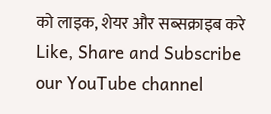को लाइक, शेयर और सब्सक्राइब करे
Like, Share and Subscribe our YouTube channel